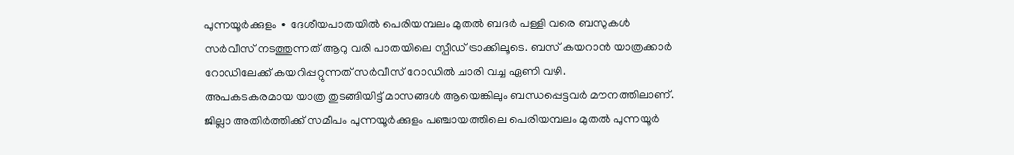പുന്നയൂർക്കുളം ∙ ദേശീയപാതയിൽ പെരിയമ്പലം മുതൽ ബദർ പള്ളി വരെ ബസുകൾ സർവീസ് നടത്തുന്നത് ആറു വരി പാതയിലെ സ്പീഡ് ട്രാക്കിലൂടെ. ബസ് കയറാൻ യാത്രക്കാർ റോഡിലേക്ക് കയറിപ്പറ്റുന്നത് സർവീസ് റോഡിൽ ചാരി വച്ച ഏണി വഴി.
അപകടകരമായ യാത്ര തുടങ്ങിയിട്ട് മാസങ്ങൾ ആയെങ്കിലും ബന്ധപ്പെട്ടവർ മൗനത്തിലാണ്.
ജില്ലാ അതിർത്തിക്ക് സമീപം പുന്നയൂർക്കുളം പഞ്ചായത്തിലെ പെരിയമ്പലം മുതൽ പുന്നയൂർ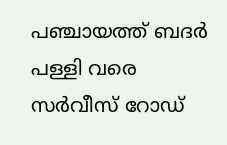പഞ്ചായത്ത് ബദർ പള്ളി വരെ സർവീസ് റോഡ്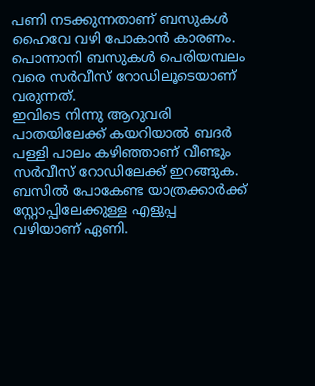പണി നടക്കുന്നതാണ് ബസുകൾ ഹൈവേ വഴി പോകാൻ കാരണം. പൊന്നാനി ബസുകൾ പെരിയമ്പലം വരെ സർവീസ് റോഡിലൂടെയാണ് വരുന്നത്.
ഇവിടെ നിന്നു ആറുവരി പാതയിലേക്ക് കയറിയാൽ ബദർ പള്ളി പാലം കഴിഞ്ഞാണ് വീണ്ടും സർവീസ് റോഡിലേക്ക് ഇറങ്ങുക.
ബസിൽ പോകേണ്ട യാത്രക്കാർക്ക് സ്റ്റോപ്പിലേക്കുള്ള എളുപ്പ വഴിയാണ് ഏണി.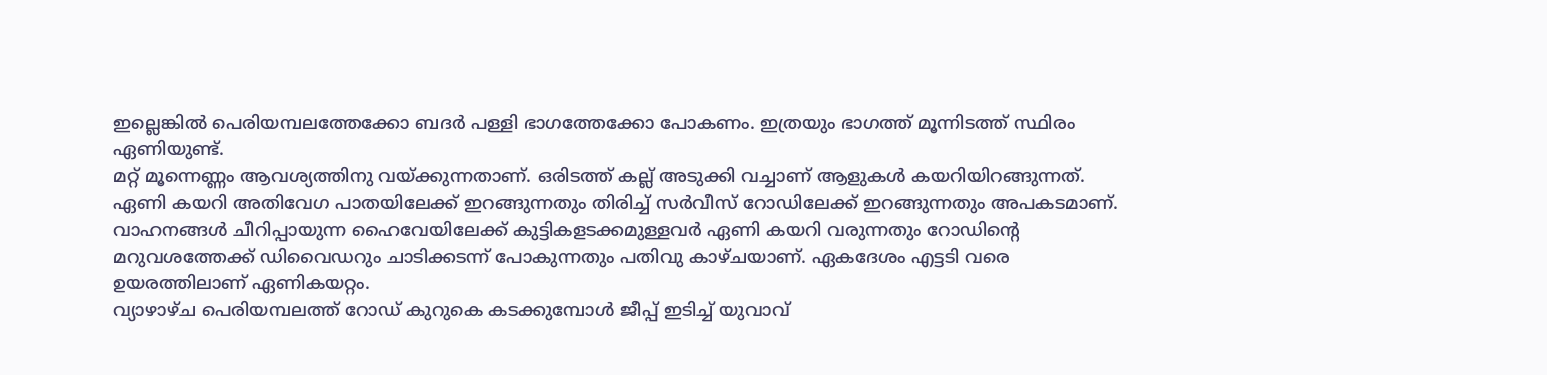ഇല്ലെങ്കിൽ പെരിയമ്പലത്തേക്കോ ബദർ പള്ളി ഭാഗത്തേക്കോ പോകണം. ഇത്രയും ഭാഗത്ത് മൂന്നിടത്ത് സ്ഥിരം ഏണിയുണ്ട്.
മറ്റ് മൂന്നെണ്ണം ആവശ്യത്തിനു വയ്ക്കുന്നതാണ്. ഒരിടത്ത് കല്ല് അടുക്കി വച്ചാണ് ആളുകൾ കയറിയിറങ്ങുന്നത്.
ഏണി കയറി അതിവേഗ പാതയിലേക്ക് ഇറങ്ങുന്നതും തിരിച്ച് സർവീസ് റോഡിലേക്ക് ഇറങ്ങുന്നതും അപകടമാണ്.
വാഹനങ്ങൾ ചീറിപ്പായുന്ന ഹൈവേയിലേക്ക് കുട്ടികളടക്കമുള്ളവർ ഏണി കയറി വരുന്നതും റോഡിന്റെ മറുവശത്തേക്ക് ഡിവൈഡറും ചാടിക്കടന്ന് പോകുന്നതും പതിവു കാഴ്ചയാണ്. ഏകദേശം എട്ടടി വരെ ഉയരത്തിലാണ് ഏണികയറ്റം.
വ്യാഴാഴ്ച പെരിയമ്പലത്ത് റോഡ് കുറുകെ കടക്കുമ്പോൾ ജീപ്പ് ഇടിച്ച് യുവാവ്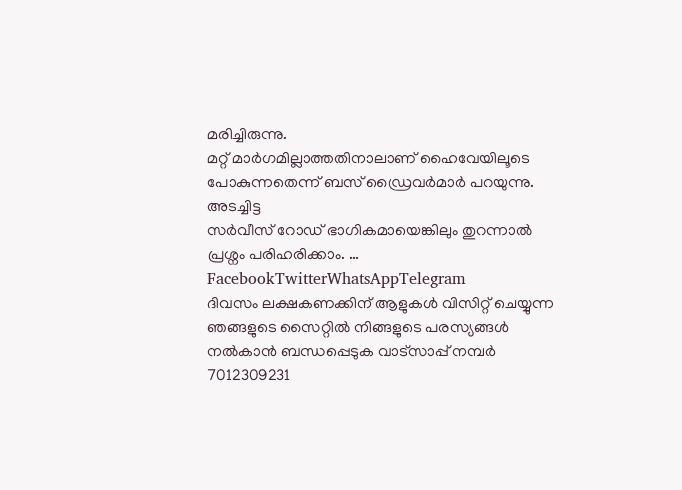മരിച്ചിരുന്നു.
മറ്റ് മാർഗമില്ലാത്തതിനാലാണ് ഹൈവേയിലൂടെ പോകുന്നതെന്ന് ബസ് ഡ്രൈവർമാർ പറയുന്നു. അടച്ചിട്ട
സർവീസ് റോഡ് ഭാഗികമായെങ്കിലും തുറന്നാൽ പ്രശ്നം പരിഹരിക്കാം. … FacebookTwitterWhatsAppTelegram
ദിവസം ലക്ഷകണക്കിന് ആളുകൾ വിസിറ്റ് ചെയ്യുന്ന ഞങ്ങളുടെ സൈറ്റിൽ നിങ്ങളുടെ പരസ്യങ്ങൾ നൽകാൻ ബന്ധപ്പെടുക വാട്സാപ്പ് നമ്പർ 7012309231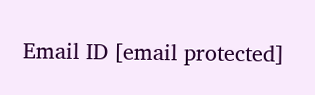Email ID [email protected]